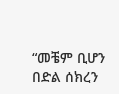“መቼም ቢሆን በድል ሰክረን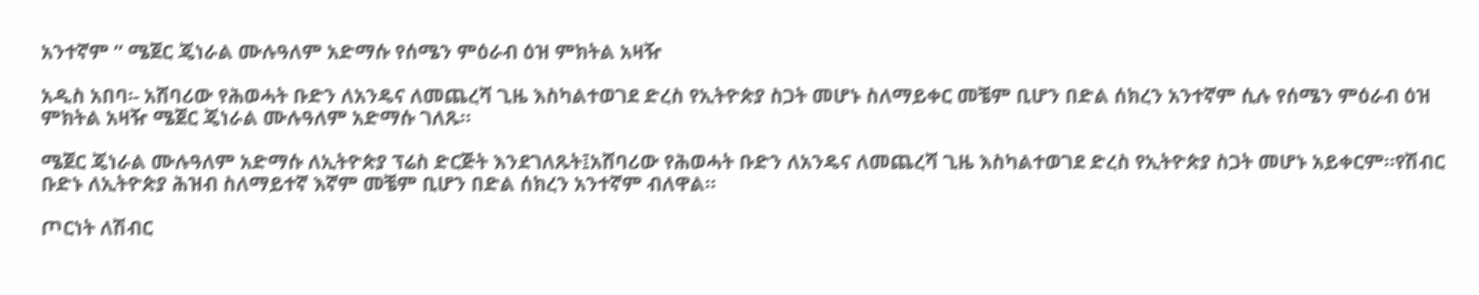አንተኛም ” ሜጀር ጄነራል ሙሉዓለም አድማሱ የሰሜን ምዕራብ ዕዝ ምክትል አዛዥ

አዲስ አበባ፡- አሸባሪው የሕወሓት ቡድን ለአንዴና ለመጨረሻ ጊዜ እስካልተወገደ ድረስ የኢትዮጵያ ስጋት መሆኑ ስለማይቀር መቼም ቢሆን በድል ሰክረን አንተኛም ሲሉ የሰሜን ምዕራብ ዕዝ ምክትል አዛዥ ሜጀር ጄነራል ሙሉዓለም አድማሱ ገለጹ።

ሜጀር ጄነራል ሙሉዓለም አድማሱ ለኢትዮጵያ ፕሬስ ድርጅት እንደገለጹት፤አሸባሪው የሕወሓት ቡድን ለአንዴና ለመጨረሻ ጊዜ እስካልተወገደ ድረስ የኢትዮጵያ ስጋት መሆኑ አይቀርም።የሽብር ቡድኑ ለኢትዮጵያ ሕዝብ ስለማይተኛ እኛም መቼም ቢሆን በድል ሰክረን አንተኛም ብለዋል።

ጦርነት ለሽብር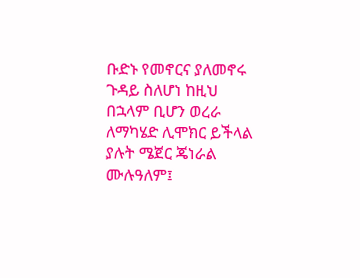ቡድኑ የመኖርና ያለመኖሩ ጉዳይ ስለሆነ ከዚህ በኋላም ቢሆን ወረራ ለማካሄድ ሊሞክር ይችላል ያሉት ሜጀር ጄነራል ሙሉዓለም፤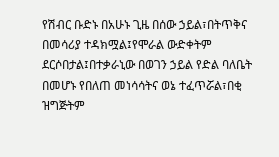የሽብር ቡድኑ በአሁኑ ጊዜ በሰው ኃይል፣በትጥቅና በመሳሪያ ተዳክሟል፤የሞራል ውድቀትም ደርሶበታል፤በተቃራኒው በወገን ኃይል የድል ባለቤት በመሆኑ የበለጠ መነሳሳትና ወኔ ተፈጥሯል፣በቂ ዝግጅትም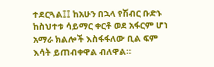ተደርጓል፤፤ ከአሁን በኋላ የሽብር ቡድኑ ከስህተቱ ሳይማር ቀርቶ ወደ አፋርም ሆነ አማራ ክልሎች እስፋፋለው ቢል ፍም እሳት ይጠብቀዋል ብለዋል።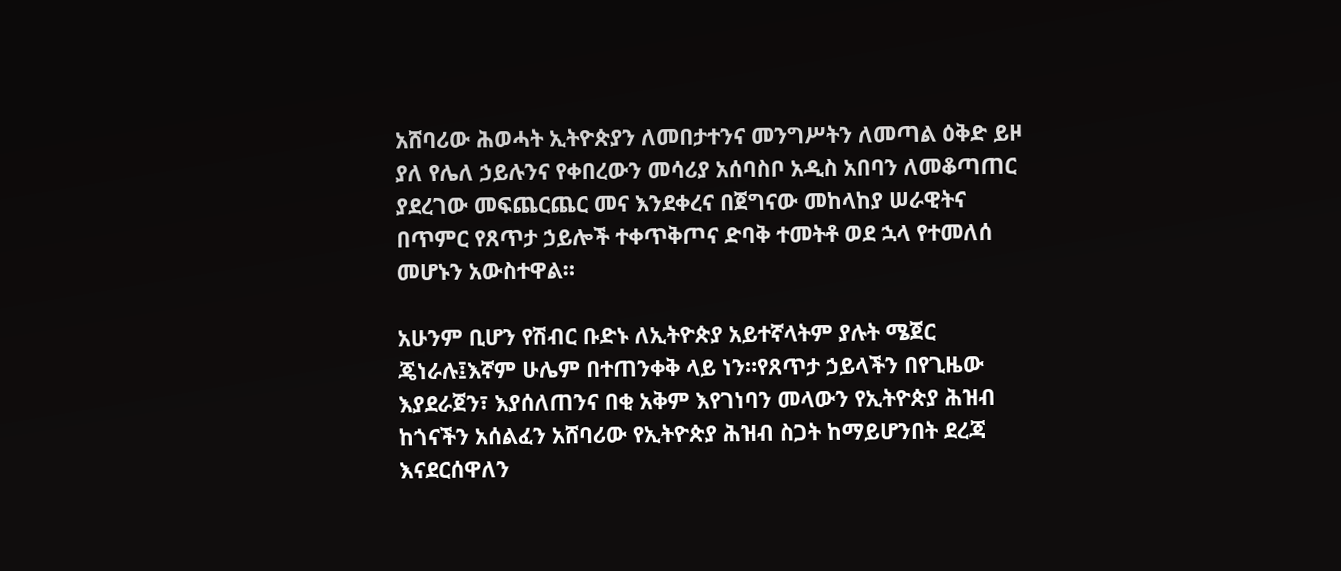አሸባሪው ሕወሓት ኢትዮጵያን ለመበታተንና መንግሥትን ለመጣል ዕቅድ ይዞ ያለ የሌለ ኃይሉንና የቀበረውን መሳሪያ አሰባስቦ አዲስ አበባን ለመቆጣጠር ያደረገው መፍጨርጨር መና እንደቀረና በጀግናው መከላከያ ሠራዊትና በጥምር የጸጥታ ኃይሎች ተቀጥቅጦና ድባቅ ተመትቶ ወደ ኋላ የተመለሰ መሆኑን አውስተዋል።

አሁንም ቢሆን የሽብር ቡድኑ ለኢትዮጵያ አይተኛላትም ያሉት ሜጀር ጄነራሉ፤እኛም ሁሌም በተጠንቀቅ ላይ ነን።የጸጥታ ኃይላችን በየጊዜው እያደራጀን፣ እያሰለጠንና በቂ አቅም እየገነባን መላውን የኢትዮጵያ ሕዝብ ከጎናችን አሰልፈን አሸባሪው የኢትዮጵያ ሕዝብ ስጋት ከማይሆንበት ደረጃ እናደርሰዋለን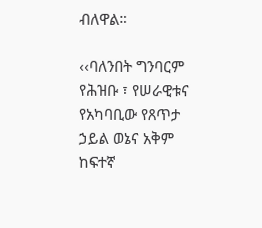ብለዋል።

‹‹ባለንበት ግንባርም የሕዝቡ ፣ የሠራዊቱና የአካባቢው የጸጥታ ኃይል ወኔና አቅም ከፍተኛ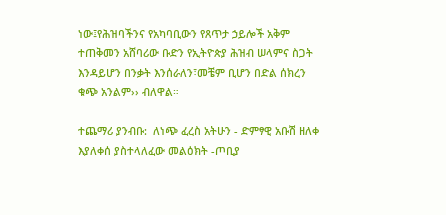ነው፤የሕዝባችንና የአካባቢውን የጸጥታ ኃይሎች አቅም ተጠቅመን አሸባሪው ቡድን የኢትዮጵያ ሕዝብ ሠላምና ስጋት እንዳይሆን በንቃት እንሰራለን፣መቼም ቢሆን በድል ሰክረን ቁጭ አንልም›› ብለዋል።

ተጨማሪ ያንብቡ:  ለነጭ ፈረስ አትሁን - ድምፃዊ አቡሽ ዘለቀ እያለቀሰ ያስተላለፈው መልዕክት -ጦቢያ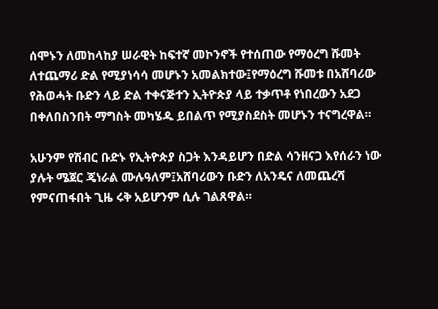ሰሞኑን ለመከላከያ ሠራዊት ከፍተኛ መኮንኖች የተሰጠው የማዕረግ ሹመት ለተጨማሪ ድል የሚያነሳሳ መሆኑን አመልክተው፤የማዕረግ ሹመቱ በአሸባሪው የሕወሓት ቡድን ላይ ድል ተቀናጅተን ኢትዮጵያ ላይ ተቃጥቶ የነበረውን አደጋ በቀለበስንበት ማግስት መካሄዱ ይበልጥ የሚያስደስት መሆኑን ተናግረዋል።

አሁንም የሽብር ቡድኑ የኢትዮጵያ ስጋት እንዳይሆን በድል ሳንዘናጋ እየሰራን ነው ያሉት ሜጀር ጄነራል ሙሉዓለም፤አሸባሪውን ቡድን ለአንዴና ለመጨረሻ የምናጠፋበት ጊዜ ሩቅ አይሆንም ሲሉ ገልጸዋል።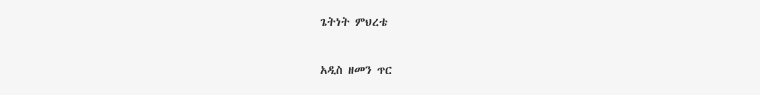ጌትነት ምህረቴ

አዲስ ዘመን ጥር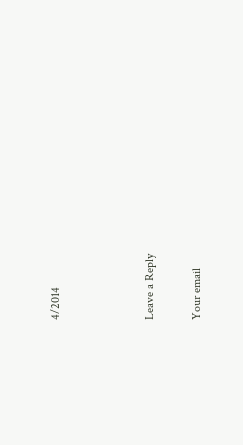4/2014



Leave a Reply

Your email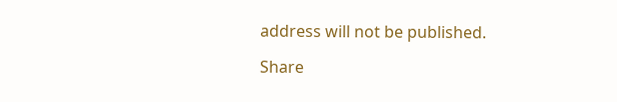address will not be published.

Share